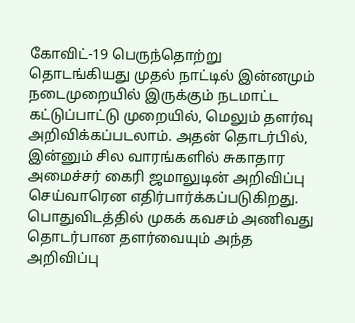கோவிட்-19 பெருந்தொற்று தொடங்கியது முதல் நாட்டில் இன்னமும் நடைமுறையில் இருக்கும் நடமாட்ட கட்டுப்பாட்டு முறையில், மெலும் தளர்வு அறிவிக்கப்படலாம். அதன் தொடர்பில், இன்னும் சில வாரங்களில் சுகாதார அமைச்சர் கைரி ஜமாலுடின் அறிவிப்பு செய்வாரென எதிர்பார்க்கப்படுகிறது. பொதுவிடத்தில் முகக் கவசம் அணிவது தொடர்பான தளர்வையும் அந்த அறிவிப்பு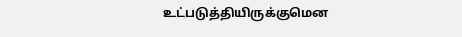உட்படுத்தியிருக்குமென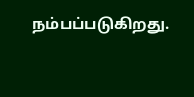நம்பப்படுகிறது.